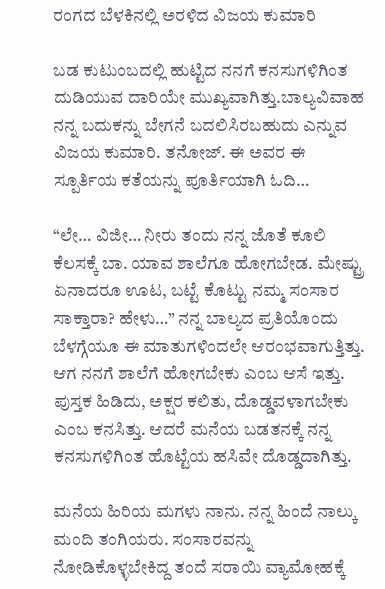ರಂಗದ ಬೆಳಕಿನಲ್ಲಿ ಅರಳಿದ ವಿಜಯ ಕುಮಾರಿ

ಬಡ ಕುಟುಂಬದಲ್ಲಿ ಹುಟ್ಟಿದ ನನಗೆ ಕನಸುಗಳಿಗಿಂತ ದುಡಿಯುವ ದಾರಿಯೇ ಮುಖ್ಯವಾಗಿತ್ತು.ಬಾಲ್ಯವಿವಾಹ ನನ್ನ ಬದುಕನ್ನು ಬೇಗನೆ ಬದಲಿಸಿರಬಹುದು ಎನ್ನುವ ವಿಜಯ ಕುಮಾರಿ. ತನೋಜ್. ಈ ಅವರ ಈ ಸ್ಪೂರ್ತಿಯ ಕತೆಯನ್ನು ಪೂರ್ತಿಯಾಗಿ ಓದಿ…

“ಲೇ… ವಿಜೀ… ನೀರು ತಂದು ನನ್ನ ಜೊತೆ ಕೂಲಿ ಕೆಲಸಕ್ಕೆ ಬಾ. ಯಾವ ಶಾಲೆಗೂ ಹೋಗಬೇಡ. ಮೇಷ್ಟ್ರು ಏನಾದರೂ ಊಟ, ಬಟ್ಟೆ ಕೊಟ್ಟು ನಮ್ಮ ಸಂಸಾರ ಸಾಕ್ತಾರಾ? ಹೇಳು…” ನನ್ನ ಬಾಲ್ಯದ ಪ್ರತಿಯೊಂದು ಬೆಳಗ್ಗೆಯೂ ಈ ಮಾತುಗಳಿಂದಲೇ ಆರಂಭವಾಗುತ್ತಿತ್ತು. ಆಗ ನನಗೆ ಶಾಲೆಗೆ ಹೋಗಬೇಕು ಎಂಬ ಆಸೆ ಇತ್ತು. ಪುಸ್ತಕ ಹಿಡಿದು, ಅಕ್ಷರ ಕಲಿತು, ದೊಡ್ಡವಳಾಗಬೇಕು ಎಂಬ ಕನಸಿತ್ತು. ಆದರೆ ಮನೆಯ ಬಡತನಕ್ಕೆ ನನ್ನ ಕನಸುಗಳಿಗಿಂತ ಹೊಟ್ಟೆಯ ಹಸಿವೇ ದೊಡ್ಡದಾಗಿತ್ತು.

ಮನೆಯ ಹಿರಿಯ ಮಗಳು ನಾನು. ನನ್ನ ಹಿಂದೆ ನಾಲ್ಕು ಮಂದಿ ತಂಗಿಯರು. ಸಂಸಾರವನ್ನು ನೋಡಿಕೊಳ್ಳಬೇಕಿದ್ದ ತಂದೆ ಸರಾಯಿ ವ್ಯಾಮೋಹಕ್ಕೆ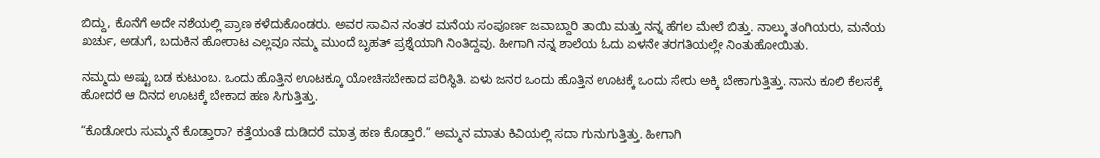ಬಿದ್ದು, ಕೊನೆಗೆ ಅದೇ ನಶೆಯಲ್ಲಿ ಪ್ರಾಣ ಕಳೆದುಕೊಂಡರು. ಅವರ ಸಾವಿನ ನಂತರ ಮನೆಯ ಸಂಪೂರ್ಣ ಜವಾಬ್ದಾರಿ ತಾಯಿ ಮತ್ತು ನನ್ನ ಹೆಗಲ ಮೇಲೆ ಬಿತ್ತು. ನಾಲ್ಕು ತಂಗಿಯರು, ಮನೆಯ ಖರ್ಚು, ಅಡುಗೆ, ಬದುಕಿನ ಹೋರಾಟ ಎಲ್ಲವೂ ನಮ್ಮ ಮುಂದೆ ಬೃಹತ್ ಪ್ರಶ್ನೆಯಾಗಿ ನಿಂತಿದ್ದವು. ಹೀಗಾಗಿ ನನ್ನ ಶಾಲೆಯ ಓದು ಏಳನೇ ತರಗತಿಯಲ್ಲೇ ನಿಂತುಹೋಯಿತು.

ನಮ್ಮದು ಅಷ್ಟು ಬಡ ಕುಟುಂಬ. ಒಂದು ಹೊತ್ತಿನ ಊಟಕ್ಕೂ ಯೋಚಿಸಬೇಕಾದ ಪರಿಸ್ಥಿತಿ. ಏಳು ಜನರ ಒಂದು ಹೊತ್ತಿನ ಊಟಕ್ಕೆ ಒಂದು ಸೇರು ಅಕ್ಕಿ ಬೇಕಾಗುತ್ತಿತ್ತು. ನಾನು ಕೂಲಿ ಕೆಲಸಕ್ಕೆ ಹೋದರೆ ಆ ದಿನದ ಊಟಕ್ಕೆ ಬೇಕಾದ ಹಣ ಸಿಗುತ್ತಿತ್ತು.

“ಕೊಡೋರು ಸುಮ್ಮನೆ ಕೊಡ್ತಾರಾ? ಕತ್ತೆಯಂತೆ ದುಡಿದರೆ ಮಾತ್ರ ಹಣ ಕೊಡ್ತಾರೆ.” ಅಮ್ಮನ ಮಾತು ಕಿವಿಯಲ್ಲಿ ಸದಾ ಗುನುಗುತ್ತಿತ್ತು. ಹೀಗಾಗಿ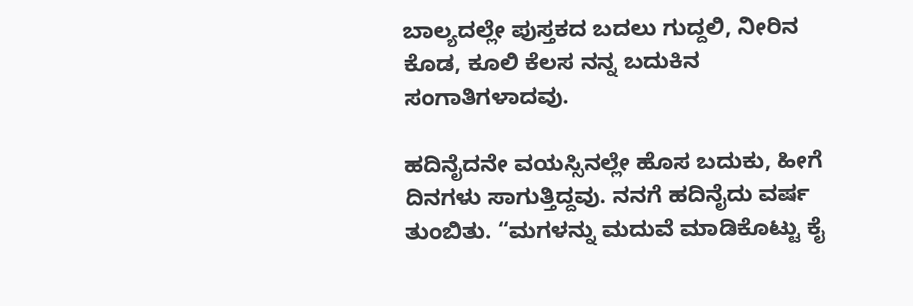ಬಾಲ್ಯದಲ್ಲೇ ಪುಸ್ತಕದ ಬದಲು ಗುದ್ದಲಿ, ನೀರಿನ ಕೊಡ, ಕೂಲಿ ಕೆಲಸ ನನ್ನ ಬದುಕಿನ ಸಂಗಾತಿಗಳಾದವು.

ಹದಿನೈದನೇ ವಯಸ್ಸಿನಲ್ಲೇ ಹೊಸ ಬದುಕು, ಹೀಗೆ ದಿನಗಳು ಸಾಗುತ್ತಿದ್ದವು. ನನಗೆ ಹದಿನೈದು ವರ್ಷ ತುಂಬಿತು. “ಮಗಳನ್ನು ಮದುವೆ ಮಾಡಿಕೊಟ್ಟು ಕೈ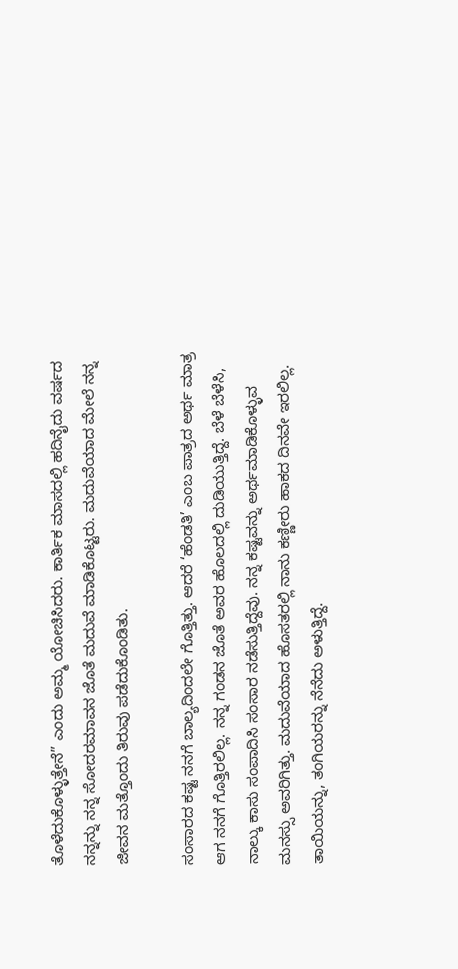ತೊಳೆದುಕೊಳ್ಳುತ್ತೇನೆ” ಎಂದು ಅಮ್ಮ ಯೋಚಿಸಿದರು. ಕಾರ್ತಿಕ ಮಾಸದಲ್ಲಿ ಹದಿನೈದು ವರ್ಷದ ನನ್ನನ್ನು ನನ್ನ ಸೋದರಮಾವನ ಜೊತೆ ಮದುವೆ ಮಾಡಿಕೊಟ್ಟರು. ಮದುವೆಯಾದ ಮೇಲೆ ನನ್ನ ಜೀವನ ಮತ್ತೊಂದು ತಿರುವು ಪಡೆದುಕೊಂಡಿತು.

ಸಂಸಾರದ ಕಷ್ಟ ನನಗೆ ಬಾಲ್ಯದಿಂದಲೇ ಗೊತ್ತಿತ್ತು. ಆದರೆ ‘ಹೆಂಡತಿ’ ಎಂಬ ಪಾತ್ರದ ಅರ್ಥ ಮಾತ್ರ ಆಗ ನನಗೆ ಗೊತ್ತಿರಲಿಲ್ಲ. ನನ್ನ ಗಂಡನ ಜೊತೆ ಅವರ ಹೊಲದಲ್ಲಿ ದುಡಿಯುತ್ತಿದ್ದೆ. ಬೆಳೆ ಬೆಳೆಸಿ, ನಾಲ್ಕು ಕಾಸು ಸಂಪಾದಿಸಿ ಸಂಸಾರ ನಡೆಸುತ್ತಿದ್ದೆವು. ನನ್ನ ಕಷ್ಟವನ್ನು ಅರ್ಥಮಾಡಿಕೊಳ್ಳುವ ಮನಸ್ಸು ಅವರಿಗಿತ್ತು. ಮದುವೆಯಾದ ಹೊಸತರಲ್ಲಿ ನಾನು ಕಣ್ಣೀರು ಹಾಕದ ದಿನವೇ ಇರಲಿಲ್ಲ. ತಾಯಿಯನ್ನು, ತಂಗಿಯರನ್ನು ನೆನೆದು ಅಳುತ್ತಿದ್ದೆ.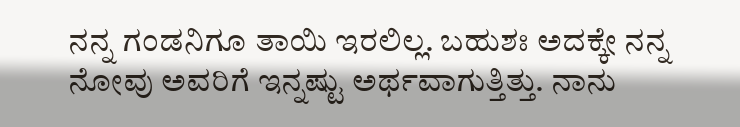ನನ್ನ ಗಂಡನಿಗೂ ತಾಯಿ ಇರಲಿಲ್ಲ. ಬಹುಶಃ ಅದಕ್ಕೇ ನನ್ನ ನೋವು ಅವರಿಗೆ ಇನ್ನಷ್ಟು ಅರ್ಥವಾಗುತ್ತಿತ್ತು. ನಾನು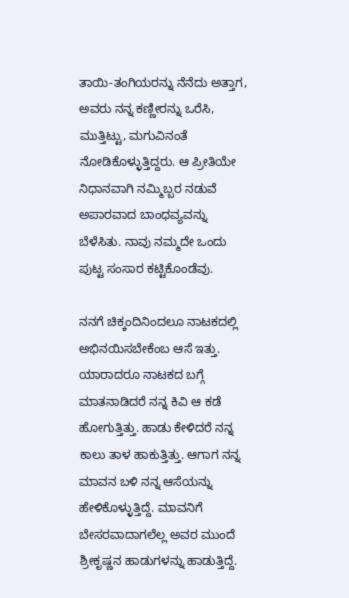ತಾಯಿ-ತಂಗಿಯರನ್ನು ನೆನೆದು ಅತ್ತಾಗ, ಅವರು ನನ್ನ ಕಣ್ಣೀರನ್ನು ಒರೆಸಿ, ಮುತ್ತಿಟ್ಟು, ಮಗುವಿನಂತೆ ನೋಡಿಕೊಳ್ಳುತ್ತಿದ್ದರು. ಆ ಪ್ರೀತಿಯೇ ನಿಧಾನವಾಗಿ ನಮ್ಮಿಬ್ಬರ ನಡುವೆ ಅಪಾರವಾದ ಬಾಂಧವ್ಯವನ್ನು ಬೆಳೆಸಿತು. ನಾವು ನಮ್ಮದೇ ಒಂದು ಪುಟ್ಟ ಸಂಸಾರ ಕಟ್ಟಿಕೊಂಡೆವು.

ನನಗೆ ಚಿಕ್ಕಂದಿನಿಂದಲೂ ನಾಟಕದಲ್ಲಿ ಅಭಿನಯಿಸಬೇಕೆಂಬ ಆಸೆ ಇತ್ತು. ಯಾರಾದರೂ ನಾಟಕದ ಬಗ್ಗೆ ಮಾತನಾಡಿದರೆ ನನ್ನ ಕಿವಿ ಆ ಕಡೆ ಹೋಗುತ್ತಿತ್ತು. ಹಾಡು ಕೇಳಿದರೆ ನನ್ನ ಕಾಲು ತಾಳ ಹಾಕುತ್ತಿತ್ತು. ಆಗಾಗ ನನ್ನ ಮಾವನ ಬಳಿ ನನ್ನ ಆಸೆಯನ್ನು ಹೇಳಿಕೊಳ್ಳುತ್ತಿದ್ದೆ. ಮಾವನಿಗೆ ಬೇಸರವಾದಾಗಲೆಲ್ಲ ಅವರ ಮುಂದೆ ಶ್ರೀಕೃಷ್ಣನ ಹಾಡುಗಳನ್ನು ಹಾಡುತ್ತಿದ್ದೆ.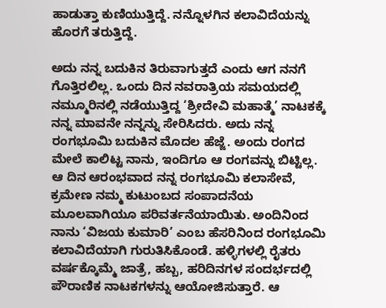ಹಾಡುತ್ತಾ ಕುಣಿಯುತ್ತಿದ್ದೆ. ನನ್ನೊಳಗಿನ ಕಲಾವಿದೆಯನ್ನು ಹೊರಗೆ ತರುತ್ತಿದ್ದೆ.

ಅದು ನನ್ನ ಬದುಕಿನ ತಿರುವಾಗುತ್ತದೆ ಎಂದು ಆಗ ನನಗೆ ಗೊತ್ತಿರಲಿಲ್ಲ. ಒಂದು ದಿನ ನವರಾತ್ರಿಯ ಸಮಯದಲ್ಲಿ ನಮ್ಮೂರಿನಲ್ಲಿ ನಡೆಯುತ್ತಿದ್ದ ‘ಶ್ರೀದೇವಿ ಮಹಾತ್ಮೆ’ ನಾಟಕಕ್ಕೆ ನನ್ನ ಮಾವನೇ ನನ್ನನ್ನು ಸೇರಿಸಿದರು. ಅದು ನನ್ನ ರಂಗಭೂಮಿ ಬದುಕಿನ ಮೊದಲ ಹೆಜ್ಜೆ. ಅಂದು ರಂಗದ ಮೇಲೆ ಕಾಲಿಟ್ಟ ನಾನು, ಇಂದಿಗೂ ಆ ರಂಗವನ್ನು ಬಿಟ್ಟಿಲ್ಲ. ಆ ದಿನ ಆರಂಭವಾದ ನನ್ನ ರಂಗಭೂಮಿ ಕಲಾಸೇವೆ, ಕ್ರಮೇಣ ನಮ್ಮ ಕುಟುಂಬದ ಸಂಪಾದನೆಯ ಮೂಲವಾಗಿಯೂ ಪರಿವರ್ತನೆಯಾಯಿತು. ಅಂದಿನಿಂದ ನಾನು ‘ವಿಜಯ ಕುಮಾರಿ’ ಎಂಬ ಹೆಸರಿನಿಂದ ರಂಗಭೂಮಿ ಕಲಾವಿದೆಯಾಗಿ ಗುರುತಿಸಿಕೊಂಡೆ. ಹಳ್ಳಿಗಳಲ್ಲಿ ರೈತರು ವರ್ಷಕ್ಕೊಮ್ಮೆ ಜಾತ್ರೆ, ಹಬ್ಬ, ಹರಿದಿನಗಳ ಸಂದರ್ಭದಲ್ಲಿ ಪೌರಾಣಿಕ ನಾಟಕಗಳನ್ನು ಆಯೋಜಿಸುತ್ತಾರೆ. ಆ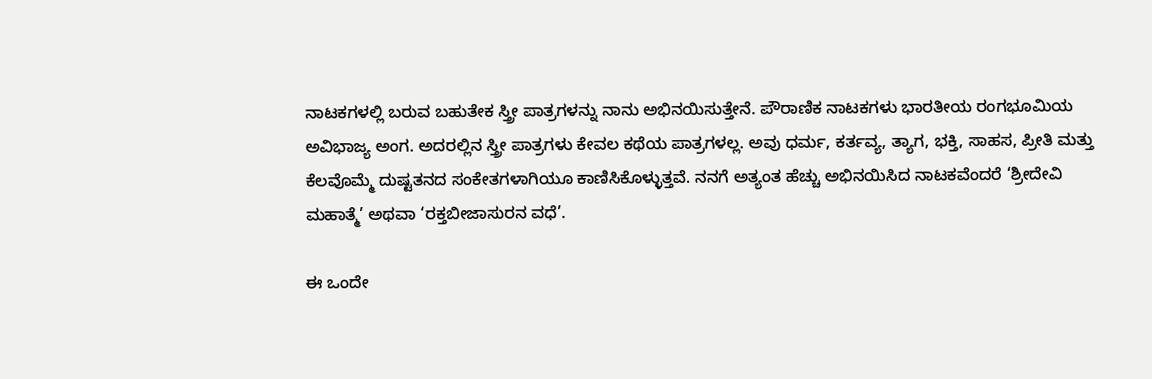ನಾಟಕಗಳಲ್ಲಿ ಬರುವ ಬಹುತೇಕ ಸ್ತ್ರೀ ಪಾತ್ರಗಳನ್ನು ನಾನು ಅಭಿನಯಿಸುತ್ತೇನೆ. ಪೌರಾಣಿಕ ನಾಟಕಗಳು ಭಾರತೀಯ ರಂಗಭೂಮಿಯ ಅವಿಭಾಜ್ಯ ಅಂಗ. ಅದರಲ್ಲಿನ ಸ್ತ್ರೀ ಪಾತ್ರಗಳು ಕೇವಲ ಕಥೆಯ ಪಾತ್ರಗಳಲ್ಲ. ಅವು ಧರ್ಮ, ಕರ್ತವ್ಯ, ತ್ಯಾಗ, ಭಕ್ತಿ, ಸಾಹಸ, ಪ್ರೀತಿ ಮತ್ತು ಕೆಲವೊಮ್ಮೆ ದುಷ್ಟತನದ ಸಂಕೇತಗಳಾಗಿಯೂ ಕಾಣಿಸಿಕೊಳ್ಳುತ್ತವೆ. ನನಗೆ ಅತ್ಯಂತ ಹೆಚ್ಚು ಅಭಿನಯಿಸಿದ ನಾಟಕವೆಂದರೆ ‘ಶ್ರೀದೇವಿ ಮಹಾತ್ಮೆ’ ಅಥವಾ ‘ರಕ್ತಬೀಜಾಸುರನ ವಧೆ’.

ಈ ಒಂದೇ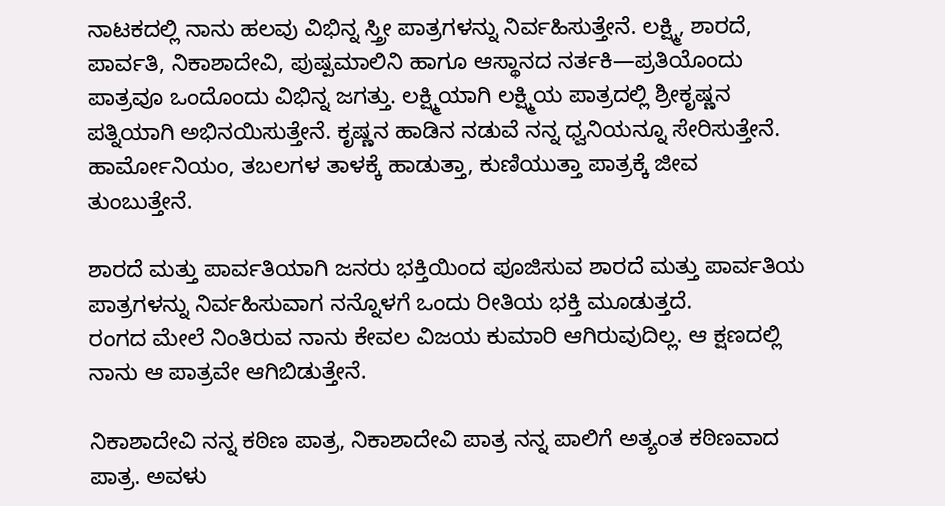ನಾಟಕದಲ್ಲಿ ನಾನು ಹಲವು ವಿಭಿನ್ನ ಸ್ತ್ರೀ ಪಾತ್ರಗಳನ್ನು ನಿರ್ವಹಿಸುತ್ತೇನೆ. ಲಕ್ಷ್ಮಿ, ಶಾರದೆ, ಪಾರ್ವತಿ, ನಿಕಾಶಾದೇವಿ, ಪುಷ್ಪಮಾಲಿನಿ ಹಾಗೂ ಆಸ್ಥಾನದ ನರ್ತಕಿ—ಪ್ರತಿಯೊಂದು ಪಾತ್ರವೂ ಒಂದೊಂದು ವಿಭಿನ್ನ ಜಗತ್ತು. ಲಕ್ಷ್ಮಿಯಾಗಿ ಲಕ್ಷ್ಮಿಯ ಪಾತ್ರದಲ್ಲಿ ಶ್ರೀಕೃಷ್ಣನ ಪತ್ನಿಯಾಗಿ ಅಭಿನಯಿಸುತ್ತೇನೆ. ಕೃಷ್ಣನ ಹಾಡಿನ ನಡುವೆ ನನ್ನ ಧ್ವನಿಯನ್ನೂ ಸೇರಿಸುತ್ತೇನೆ. ಹಾರ್ಮೋನಿಯಂ, ತಬಲಗಳ ತಾಳಕ್ಕೆ ಹಾಡುತ್ತಾ, ಕುಣಿಯುತ್ತಾ ಪಾತ್ರಕ್ಕೆ ಜೀವ ತುಂಬುತ್ತೇನೆ.

ಶಾರದೆ ಮತ್ತು ಪಾರ್ವತಿಯಾಗಿ ಜನರು ಭಕ್ತಿಯಿಂದ ಪೂಜಿಸುವ ಶಾರದೆ ಮತ್ತು ಪಾರ್ವತಿಯ ಪಾತ್ರಗಳನ್ನು ನಿರ್ವಹಿಸುವಾಗ ನನ್ನೊಳಗೆ ಒಂದು ರೀತಿಯ ಭಕ್ತಿ ಮೂಡುತ್ತದೆ.
ರಂಗದ ಮೇಲೆ ನಿಂತಿರುವ ನಾನು ಕೇವಲ ವಿಜಯ ಕುಮಾರಿ ಆಗಿರುವುದಿಲ್ಲ. ಆ ಕ್ಷಣದಲ್ಲಿ ನಾನು ಆ ಪಾತ್ರವೇ ಆಗಿಬಿಡುತ್ತೇನೆ.

ನಿಕಾಶಾದೇವಿ ನನ್ನ ಕಠಿಣ ಪಾತ್ರ, ನಿಕಾಶಾದೇವಿ ಪಾತ್ರ ನನ್ನ ಪಾಲಿಗೆ ಅತ್ಯಂತ ಕಠಿಣವಾದ ಪಾತ್ರ. ಅವಳು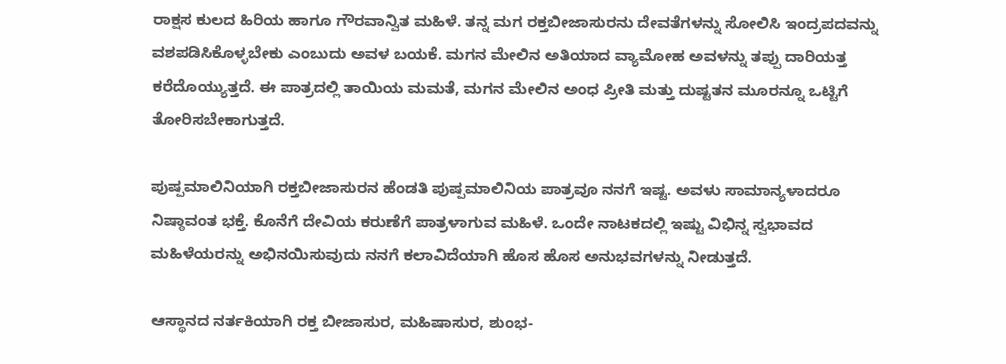ರಾಕ್ಷಸ ಕುಲದ ಹಿರಿಯ ಹಾಗೂ ಗೌರವಾನ್ವಿತ ಮಹಿಳೆ. ತನ್ನ ಮಗ ರಕ್ತಬೀಜಾಸುರನು ದೇವತೆಗಳನ್ನು ಸೋಲಿಸಿ ಇಂದ್ರಪದವನ್ನು ವಶಪಡಿಸಿಕೊಳ್ಳಬೇಕು ಎಂಬುದು ಅವಳ ಬಯಕೆ. ಮಗನ ಮೇಲಿನ ಅತಿಯಾದ ವ್ಯಾಮೋಹ ಅವಳನ್ನು ತಪ್ಪು ದಾರಿಯತ್ತ ಕರೆದೊಯ್ಯುತ್ತದೆ. ಈ ಪಾತ್ರದಲ್ಲಿ ತಾಯಿಯ ಮಮತೆ, ಮಗನ ಮೇಲಿನ ಅಂಧ ಪ್ರೀತಿ ಮತ್ತು ದುಷ್ಟತನ ಮೂರನ್ನೂ ಒಟ್ಟಿಗೆ ತೋರಿಸಬೇಕಾಗುತ್ತದೆ.

ಪುಷ್ಪಮಾಲಿನಿಯಾಗಿ ರಕ್ತಬೀಜಾಸುರನ ಹೆಂಡತಿ ಪುಷ್ಪಮಾಲಿನಿಯ ಪಾತ್ರವೂ ನನಗೆ ಇಷ್ಟ. ಅವಳು ಸಾಮಾನ್ಯಳಾದರೂ ನಿಷ್ಠಾವಂತ ಭಕ್ತೆ. ಕೊನೆಗೆ ದೇವಿಯ ಕರುಣೆಗೆ ಪಾತ್ರಳಾಗುವ ಮಹಿಳೆ. ಒಂದೇ ನಾಟಕದಲ್ಲಿ ಇಷ್ಟು ವಿಭಿನ್ನ ಸ್ವಭಾವದ ಮಹಿಳೆಯರನ್ನು ಅಭಿನಯಿಸುವುದು ನನಗೆ ಕಲಾವಿದೆಯಾಗಿ ಹೊಸ ಹೊಸ ಅನುಭವಗಳನ್ನು ನೀಡುತ್ತದೆ.

ಆಸ್ಥಾನದ ನರ್ತಕಿಯಾಗಿ ರಕ್ತ ಬೀಜಾಸುರ, ಮಹಿಷಾಸುರ, ಶುಂಭ-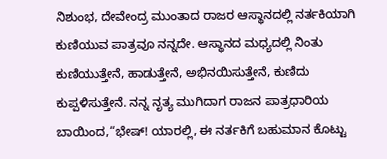ನಿಶುಂಭ, ದೇವೇಂದ್ರ ಮುಂತಾದ ರಾಜರ ಆಸ್ಥಾನದಲ್ಲಿ ನರ್ತಕಿಯಾಗಿ ಕುಣಿಯುವ ಪಾತ್ರವೂ ನನ್ನದೇ. ಆಸ್ಥಾನದ ಮಧ್ಯದಲ್ಲಿ ನಿಂತು ಕುಣಿಯುತ್ತೇನೆ, ಹಾಡುತ್ತೇನೆ, ಅಭಿನಯಿಸುತ್ತೇನೆ, ಕುಣಿದು ಕುಪ್ಪಳಿಸುತ್ತೇನೆ. ನನ್ನ ನೃತ್ಯ ಮುಗಿದಾಗ ರಾಜನ ಪಾತ್ರಧಾರಿಯ ಬಾಯಿಂದ,“ಭೇಷ್! ಯಾರಲ್ಲಿ, ಈ ನರ್ತಕಿಗೆ ಬಹುಮಾನ ಕೊಟ್ಟು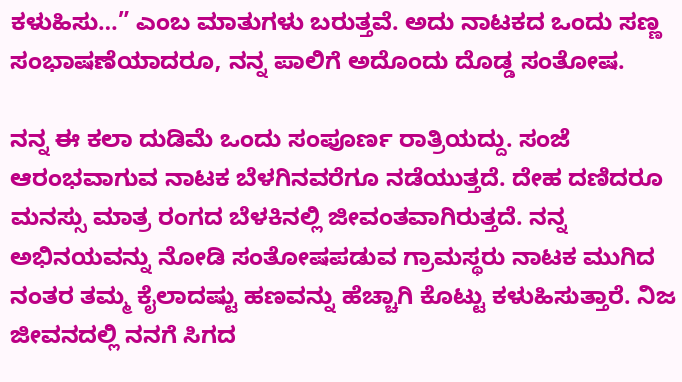ಕಳುಹಿಸು…” ಎಂಬ ಮಾತುಗಳು ಬರುತ್ತವೆ. ಅದು ನಾಟಕದ ಒಂದು ಸಣ್ಣ ಸಂಭಾಷಣೆಯಾದರೂ, ನನ್ನ ಪಾಲಿಗೆ ಅದೊಂದು ದೊಡ್ಡ ಸಂತೋಷ.

ನನ್ನ ಈ ಕಲಾ ದುಡಿಮೆ ಒಂದು ಸಂಪೂರ್ಣ ರಾತ್ರಿಯದ್ದು. ಸಂಜೆ ಆರಂಭವಾಗುವ ನಾಟಕ ಬೆಳಗಿನವರೆಗೂ ನಡೆಯುತ್ತದೆ. ದೇಹ ದಣಿದರೂ ಮನಸ್ಸು ಮಾತ್ರ ರಂಗದ ಬೆಳಕಿನಲ್ಲಿ ಜೀವಂತವಾಗಿರುತ್ತದೆ. ನನ್ನ ಅಭಿನಯವನ್ನು ನೋಡಿ ಸಂತೋಷಪಡುವ ಗ್ರಾಮಸ್ಥರು ನಾಟಕ ಮುಗಿದ ನಂತರ ತಮ್ಮ ಕೈಲಾದಷ್ಟು ಹಣವನ್ನು ಹೆಚ್ಚಾಗಿ ಕೊಟ್ಟು ಕಳುಹಿಸುತ್ತಾರೆ. ನಿಜ ಜೀವನದಲ್ಲಿ ನನಗೆ ಸಿಗದ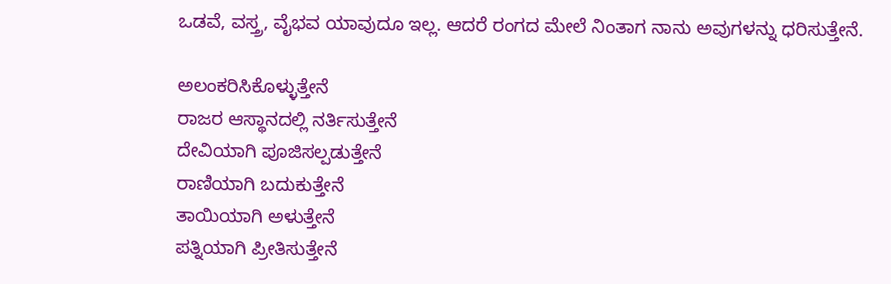ಒಡವೆ, ವಸ್ತ್ರ, ವೈಭವ ಯಾವುದೂ ಇಲ್ಲ. ಆದರೆ ರಂಗದ ಮೇಲೆ ನಿಂತಾಗ ನಾನು ಅವುಗಳನ್ನು ಧರಿಸುತ್ತೇನೆ.

ಅಲಂಕರಿಸಿಕೊಳ್ಳುತ್ತೇನೆ
ರಾಜರ ಆಸ್ಥಾನದಲ್ಲಿ ನರ್ತಿಸುತ್ತೇನೆ
ದೇವಿಯಾಗಿ ಪೂಜಿಸಲ್ಪಡುತ್ತೇನೆ
ರಾಣಿಯಾಗಿ ಬದುಕುತ್ತೇನೆ
ತಾಯಿಯಾಗಿ ಅಳುತ್ತೇನೆ
ಪತ್ನಿಯಾಗಿ ಪ್ರೀತಿಸುತ್ತೇನೆ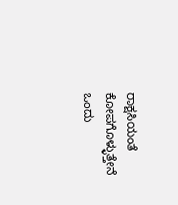ರಾಕ್ಷಸಿಯಂತೆ ಕೋಪಗೊಳ್ಳುತ್ತೇನೆ
ಒಂದು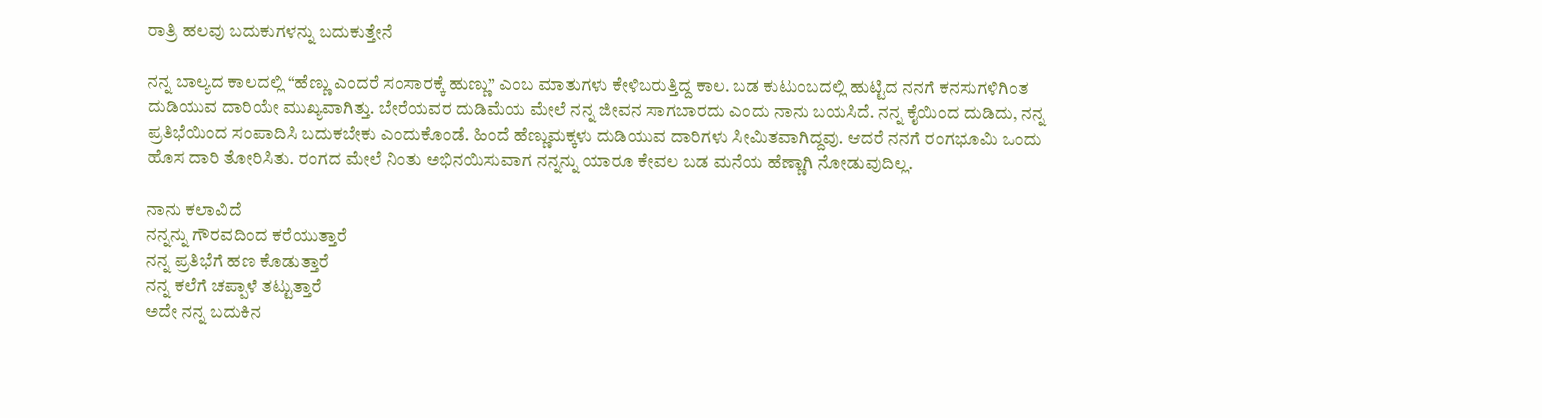ರಾತ್ರಿ ಹಲವು ಬದುಕುಗಳನ್ನು ಬದುಕುತ್ತೇನೆ

ನನ್ನ ಬಾಲ್ಯದ ಕಾಲದಲ್ಲಿ “ಹೆಣ್ಣು ಎಂದರೆ ಸಂಸಾರಕ್ಕೆ ಹುಣ್ಣು” ಎಂಬ ಮಾತುಗಳು ಕೇಳಿಬರುತ್ತಿದ್ದ ಕಾಲ. ಬಡ ಕುಟುಂಬದಲ್ಲಿ ಹುಟ್ಟಿದ ನನಗೆ ಕನಸುಗಳಿಗಿಂತ ದುಡಿಯುವ ದಾರಿಯೇ ಮುಖ್ಯವಾಗಿತ್ತು. ಬೇರೆಯವರ ದುಡಿಮೆಯ ಮೇಲೆ ನನ್ನ ಜೀವನ ಸಾಗಬಾರದು ಎಂದು ನಾನು ಬಯಸಿದೆ. ನನ್ನ ಕೈಯಿಂದ ದುಡಿದು, ನನ್ನ ಪ್ರತಿಭೆಯಿಂದ ಸಂಪಾದಿಸಿ ಬದುಕಬೇಕು ಎಂದುಕೊಂಡೆ. ಹಿಂದೆ ಹೆಣ್ಣುಮಕ್ಕಳು ದುಡಿಯುವ ದಾರಿಗಳು ಸೀಮಿತವಾಗಿದ್ದವು. ಆದರೆ ನನಗೆ ರಂಗಭೂಮಿ ಒಂದು ಹೊಸ ದಾರಿ ತೋರಿಸಿತು. ರಂಗದ ಮೇಲೆ ನಿಂತು ಅಭಿನಯಿಸುವಾಗ ನನ್ನನ್ನು ಯಾರೂ ಕೇವಲ ಬಡ ಮನೆಯ ಹೆಣ್ಣಾಗಿ ನೋಡುವುದಿಲ್ಲ.

ನಾನು ಕಲಾವಿದೆ
ನನ್ನನ್ನು ಗೌರವದಿಂದ ಕರೆಯುತ್ತಾರೆ
ನನ್ನ ಪ್ರತಿಭೆಗೆ ಹಣ ಕೊಡುತ್ತಾರೆ
ನನ್ನ ಕಲೆಗೆ ಚಪ್ಪಾಳೆ ತಟ್ಟುತ್ತಾರೆ
ಅದೇ ನನ್ನ ಬದುಕಿನ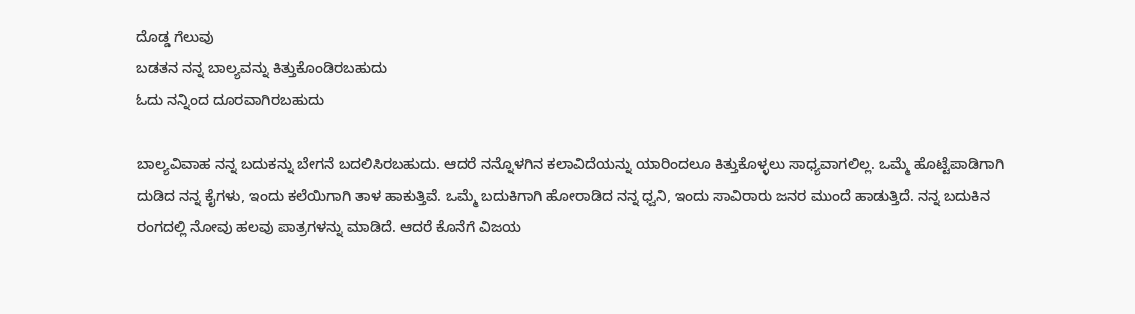ದೊಡ್ಡ ಗೆಲುವು
ಬಡತನ ನನ್ನ ಬಾಲ್ಯವನ್ನು ಕಿತ್ತುಕೊಂಡಿರಬಹುದು
ಓದು ನನ್ನಿಂದ ದೂರವಾಗಿರಬಹುದು

ಬಾಲ್ಯವಿವಾಹ ನನ್ನ ಬದುಕನ್ನು ಬೇಗನೆ ಬದಲಿಸಿರಬಹುದು. ಆದರೆ ನನ್ನೊಳಗಿನ ಕಲಾವಿದೆಯನ್ನು ಯಾರಿಂದಲೂ ಕಿತ್ತುಕೊಳ್ಳಲು ಸಾಧ್ಯವಾಗಲಿಲ್ಲ. ಒಮ್ಮೆ ಹೊಟ್ಟೆಪಾಡಿಗಾಗಿ ದುಡಿದ ನನ್ನ ಕೈಗಳು, ಇಂದು ಕಲೆಯಿಗಾಗಿ ತಾಳ ಹಾಕುತ್ತಿವೆ. ಒಮ್ಮೆ ಬದುಕಿಗಾಗಿ ಹೋರಾಡಿದ ನನ್ನ ಧ್ವನಿ, ಇಂದು ಸಾವಿರಾರು ಜನರ ಮುಂದೆ ಹಾಡುತ್ತಿದೆ. ನನ್ನ ಬದುಕಿನ ರಂಗದಲ್ಲಿ ನೋವು ಹಲವು ಪಾತ್ರಗಳನ್ನು ಮಾಡಿದೆ. ಆದರೆ ಕೊನೆಗೆ ವಿಜಯ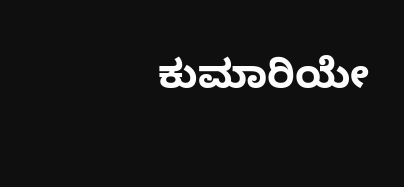ಕುಮಾರಿಯೇ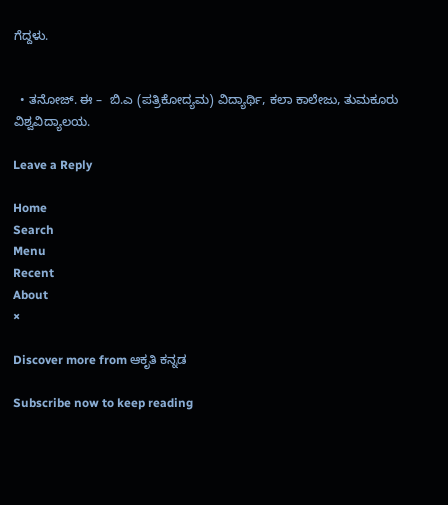ಗೆದ್ದಳು.


  • ತನೋಜ್. ಈ –  ಬಿ.ಎ (ಪತ್ರಿಕೋದ್ಯಮ) ವಿದ್ಯಾರ್ಥಿ, ಕಲಾ ಕಾಲೇಜು, ತುಮಕೂರು ವಿಶ್ವವಿದ್ಯಾಲಯ.

Leave a Reply

Home
Search
Menu
Recent
About
×

Discover more from ಆಕೃತಿ ಕನ್ನಡ

Subscribe now to keep reading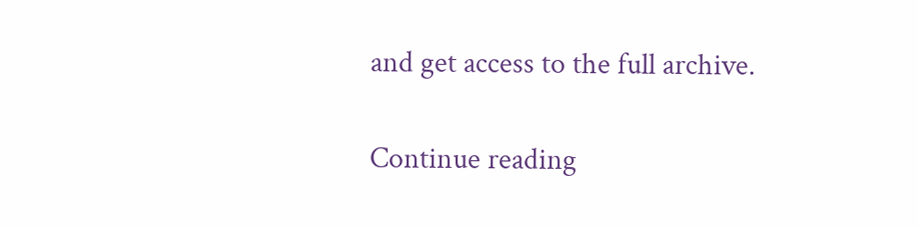and get access to the full archive.

Continue reading